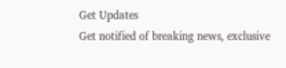Get Updates
Get notified of breaking news, exclusive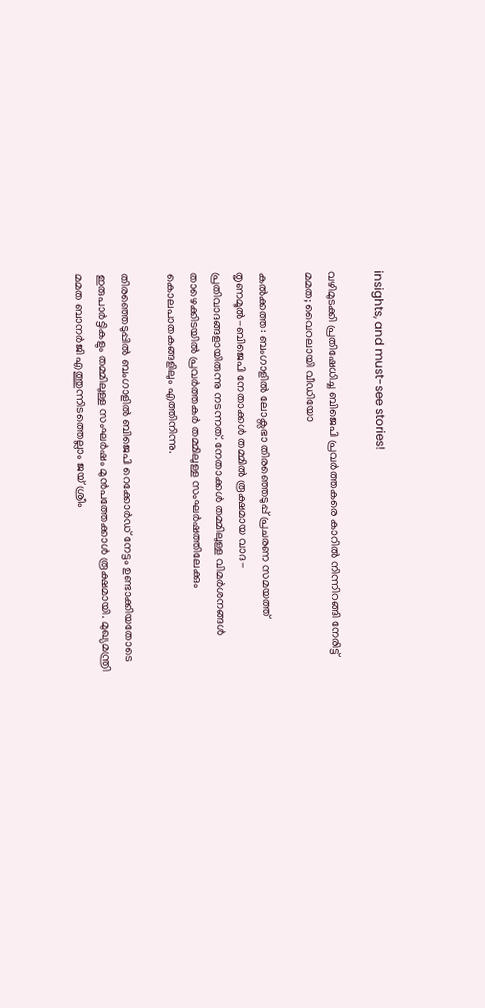insights, and must-see stories!

വഴിമുടക്കി പ്രതിഷേധിച്ച ബിജെപി പ്രവര്‍ത്തകരെ കാറില്‍ നിന്നിറങ്ങി നേരിട്ട് മമത; വൈറലായി വീഡിയോ

കല്‍ക്കത്ത: ബംഗാളില്‍ ലോക്സഭാ തിരഞ്ഞെടുപ്പ് പ്രചരണ സമയത്ത് തൃണമൂല്‍-ബിജെപി നേതാക്കള്‍ തമ്മില്‍ രൂക്ഷമായ വാദ-പ്രതിവാദങ്ങളായിരുന്നു നടന്നത്. നേതാക്കള്‍ തമ്മിലുള്ള വിമര്‍ശനങ്ങള്‍ താഴെക്കിടയില്‍ പ്രവര്‍ത്തകര്‍ തമ്മിലുള്ള സംഘര്‍ഷത്തിലേക്കും കൊലപാതകങ്ങളിലും എത്തിനിന്നു.

തിരഞ്ഞെടുപ്പില്‍ ബംഗാളില്‍ ബിജെപി റെക്കോര്‍ഡ് നേട്ടം ഉണ്ടാക്കിയതോടെ ഇരുപാര്‍ട്ടികളും തമ്മിലുള്ള സംഘര്‍ഷം മുന്‍പത്തേക്കാള്‍ രൂക്ഷമായി. മുഖ്യമന്ത്രി മമത ബാനര്‍ജി എത്തുന്നിടത്തെല്ലാം ജയ് ശ്രീം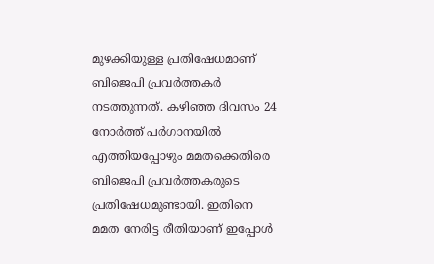മുഴക്കിയുള്ള പ്രതിഷേധമാണ് ബിജെപി പ്രവര്‍ത്തകര്‍ നടത്തുന്നത്. കഴിഞ്ഞ ദിവസം 24 നോര്‍ത്ത് പര്‍ഗാനയില്‍ എത്തിയപ്പോഴും മമതക്കെതിരെ ബിജെപി പ്രവര്‍ത്തകരുടെ പ്രതിഷേധമുണ്ടായി. ഇതിനെ മമത നേരിട്ട രീതിയാണ് ഇപ്പോള്‍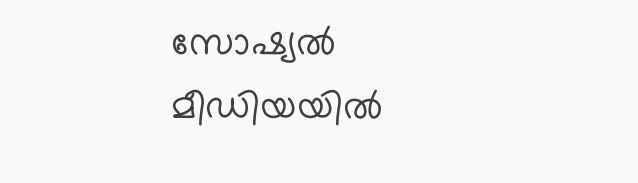സോഷ്യല്‍ മീഡിയയില്‍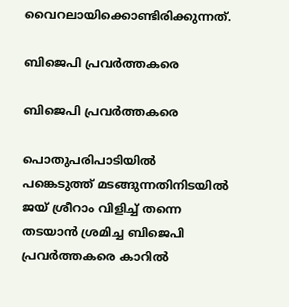വൈറലായിക്കൊണ്ടിരിക്കുന്നത്.

ബിജെപി പ്രവര്‍ത്തകരെ

ബിജെപി പ്രവര്‍ത്തകരെ

പൊതുപരിപാടിയില്‍ പങ്കെടുത്ത് മടങ്ങുന്നതിനിടയില്‍ ജയ് ശ്രീറാം വിളിച്ച് തന്നെ തടയാന്‍ ശ്രമിച്ച ബിജെപി പ്രവര്‍ത്തകരെ കാറില്‍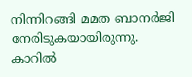നിന്നിറങ്ങി മമത ബാനര്‍ജി നേരിടുകയായിരുന്നു. കാറില്‍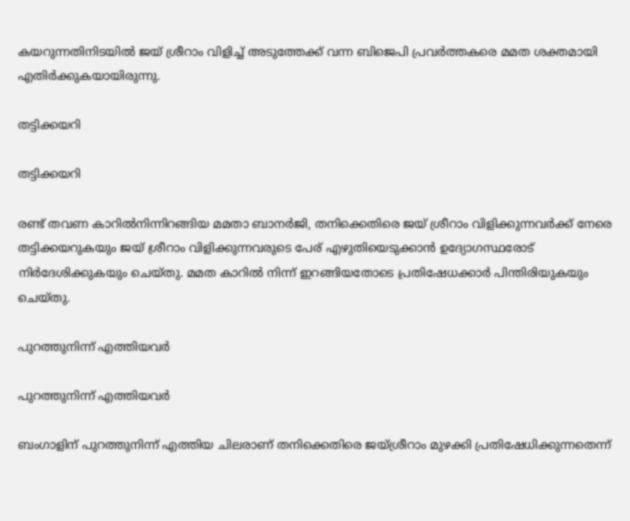കയറുന്നതിനിടയില്‍ ജയ് ശ്രീറാം വിളിച്ച് അടുത്തേക്ക് വന്ന ബിജെപി പ്രവര്‍ത്തകരെ മമത ശക്തമായി എതിര്‍ക്കുകയായിരുന്നു.

തട്ടിക്കയറി

തട്ടിക്കയറി

രണ്ട് തവണ കാറില്‍നിന്നിറങ്ങിയ മമതാ ബാനര്‍ജി, തനിക്കെതിരെ ജയ് ശ്രീറാം വിളിക്കുന്നവര്‍ക്ക് നേരെ തട്ടിക്കയറുകയും ജയ് ശ്രീറാം വിളിക്കുന്നവരുടെ പേര് എഴുതിയെടുക്കാന്‍ ഉദ്യോഗസ്ഥരോട് നിര്‍ദേശിക്കുകയും ചെയ്തു. മമത കാറില്‍ നിന്ന് ഇറങ്ങിയതോടെ പ്രതിഷേധക്കാര്‍ പിന്തിരിയുകയും ചെയ്തു.

പുറത്തുനിന്ന് എത്തിയവര്‍

പുറത്തുനിന്ന് എത്തിയവര്‍

ബംഗാളിന് പുറത്തുനിന്ന് എത്തിയ ചിലരാണ് തനിക്കെതിരെ ജയ്ശ്രീറാം മുഴക്കി പ്രതിഷേധിക്കുന്നതെന്ന്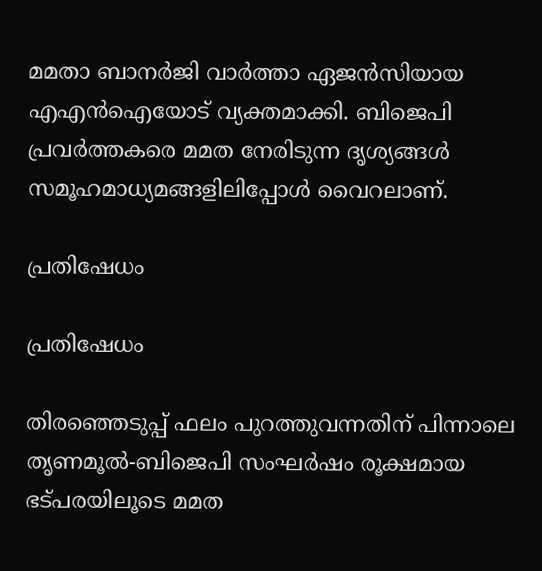മമതാ ബാനര്‍ജി വാര്‍ത്താ ഏജന്‍സിയായ എഎന്‍ഐയോട് വ്യക്തമാക്കി. ബിജെപി പ്രവര്‍ത്തകരെ മമത നേരിടുന്ന ദൃശ്യങ്ങള്‍ സമൂഹമാധ്യമങ്ങളിലിപ്പോള്‍ വൈറലാണ്.

പ്രതിഷേധം

പ്രതിഷേധം

തിരഞ്ഞെടുപ്പ് ഫലം പുറത്തുവന്നതിന് പിന്നാലെ തൃണമൂല്‍-ബിജെപി സംഘര്‍ഷം രൂക്ഷമായ ഭട്പരയിലൂടെ മമത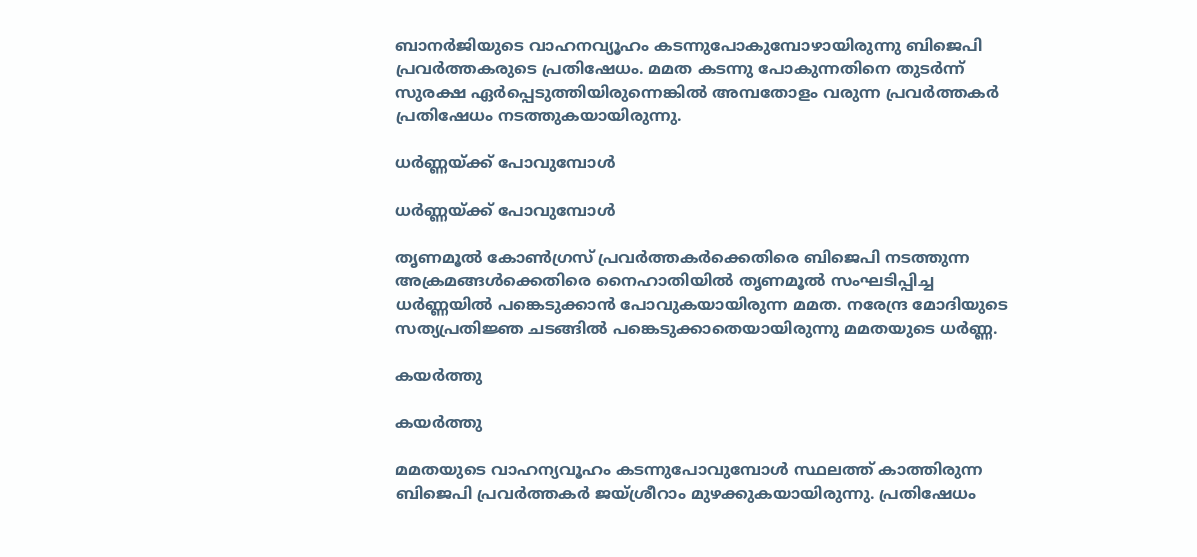ബാനര്‍ജിയുടെ വാഹനവ്യൂഹം കടന്നുപോകുമ്പോഴായിരുന്നു ബിജെപി പ്രവര്‍ത്തകരുടെ പ്രതിഷേധം. മമത കടന്നു പോകുന്നതിനെ തുടര്‍ന്ന് സുരക്ഷ ഏര്‍പ്പെടുത്തിയിരുന്നെങ്കില്‍ അമ്പതോളം വരുന്ന പ്രവര്‍ത്തകര്‍ പ്രതിഷേധം നടത്തുകയായിരുന്നു.

ധര്‍ണ്ണയ്ക്ക് പോവുമ്പോള്‍

ധര്‍ണ്ണയ്ക്ക് പോവുമ്പോള്‍

തൃണമൂല്‍ കോണ്‍ഗ്രസ് പ്രവര്‍ത്തകര്‍ക്കെതിരെ ബിജെപി നടത്തുന്ന അക്രമങ്ങള്‍ക്കെതിരെ നൈഹാതിയില്‍ തൃണമൂല്‍ സംഘടിപ്പിച്ച ധര്‍ണ്ണയില്‍ പങ്കെടുക്കാന്‍ പോവുകയായിരുന്ന മമത. നരേന്ദ്ര മോദിയുടെ സത്യപ്രതിജ്ഞ ചടങ്ങില്‍ പങ്കെടുക്കാതെയായിരുന്നു മമതയുടെ ധര്‍ണ്ണ.

കയര്‍ത്തു

കയര്‍ത്തു

മമതയുടെ വാഹന്യവൂഹം കടന്നുപോവുമ്പോള്‍ സ്ഥലത്ത് കാത്തിരുന്ന ബിജെപി പ്രവര്‍ത്തകര്‍ ജയ്ശ്രീറാം മുഴക്കുകയായിരുന്നു. പ്രതിഷേധം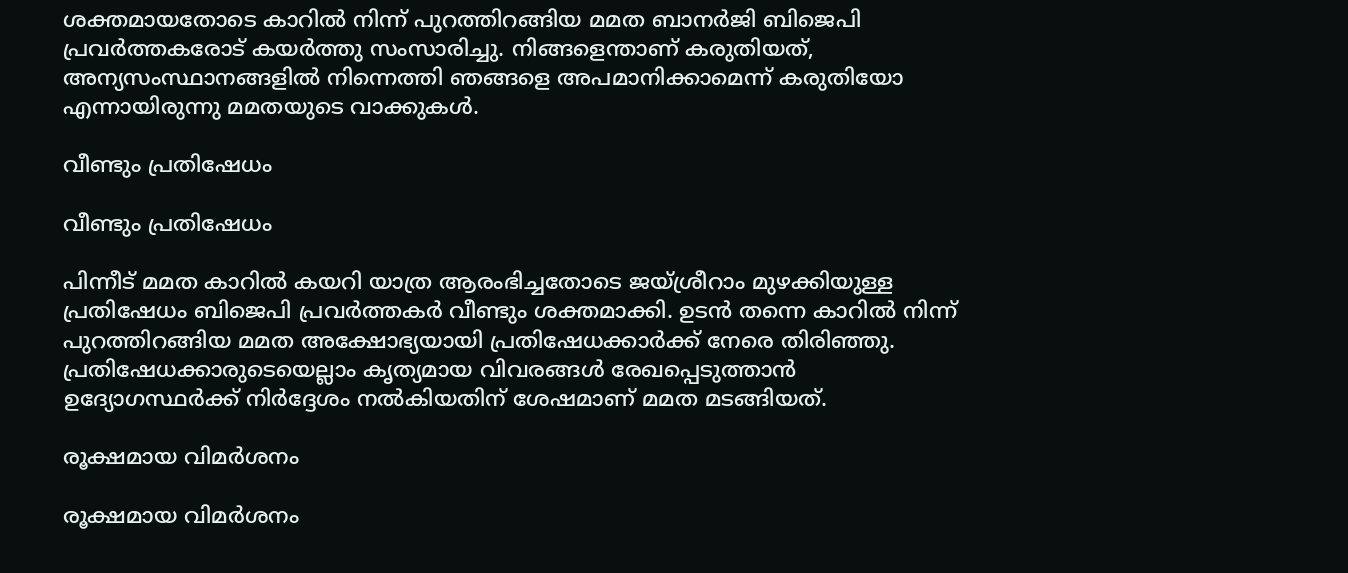ശക്തമായതോടെ കാറില്‍ നിന്ന് പുറത്തിറങ്ങിയ മമത ബാനര്‍ജി ബിജെപി പ്രവര്‍ത്തകരോട് കയര്‍ത്തു സംസാരിച്ചു. നിങ്ങളെന്താണ് കരുതിയത്, അന്യസംസ്ഥാനങ്ങളില്‍ നിന്നെത്തി ഞങ്ങളെ അപമാനിക്കാമെന്ന് കരുതിയോ എന്നായിരുന്നു മമതയുടെ വാക്കുകള്‍.

വീണ്ടും പ്രതിഷേധം

വീണ്ടും പ്രതിഷേധം

പിന്നീട് മമത കാറില്‍ കയറി യാത്ര ആരംഭിച്ചതോടെ ജയ്ശ്രീറാം മുഴക്കിയുള്ള പ്രതിഷേധം ബിജെപി പ്രവര്‍ത്തകര്‍ വീണ്ടും ശക്തമാക്കി. ഉടന്‍ തന്നെ കാറില്‍ നിന്ന് പുറത്തിറങ്ങിയ മമത അക്ഷോഭ്യയായി പ്രതിഷേധക്കാര്‍ക്ക് നേരെ തിരിഞ്ഞു. പ്രതിഷേധക്കാരുടെയെല്ലാം കൃത്യമായ വിവരങ്ങള്‍ രേഖപ്പെടുത്താന്‍ ഉദ്യോഗസ്ഥര്‍ക്ക് നിര്‍ദ്ദേശം നല്‍കിയതിന് ശേഷമാണ് മമത മടങ്ങിയത്.

രൂക്ഷമായ വിമര്‍ശനം

രൂക്ഷമായ വിമര്‍ശനം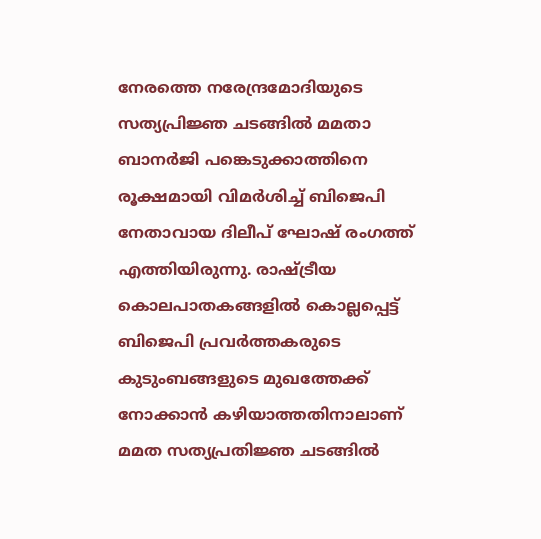നേരത്തെ നരേന്ദ്രമോദിയുടെ സത്യപ്രിജ്ഞ ചടങ്ങില്‍ മമതാ ബാനര്‍ജി പങ്കെടുക്കാത്തിനെ രൂക്ഷമായി വിമര്‍ശിച്ച് ബിജെപി നേതാവായ ദിലീപ് ഘോഷ് രംഗത്ത് എത്തിയിരുന്നു. രാഷ്ട്രീയ കൊലപാതകങ്ങളില്‍ കൊല്ലപ്പെട്ട് ബിജെപി പ്രവര്‍ത്തകരുടെ കുടുംബങ്ങളുടെ മുഖത്തേക്ക് നോക്കാന്‍ കഴിയാത്തതിനാലാണ് മമത സത്യപ്രതിജ്ഞ ചടങ്ങില്‍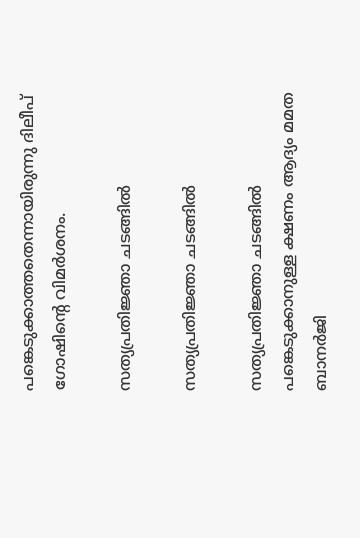പങ്കെടുക്കാത്തതെന്നായിരുന്നു ദിലീപ് ഗോഷിന്‍റെ വിമര്‍ശനം.

സത്യപ്രതിജ്ഞാ ചടങ്ങില്‍

സത്യപ്രതിജ്ഞാ ചടങ്ങില്‍

സത്യപ്രതിജ്ഞാ ചടങ്ങില്‍ പങ്കെടുക്കാനുള്ള ക്ഷണം ആദ്യം മമത ബാനര്‍ജി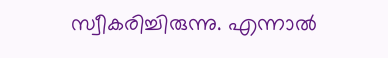സ്വീകരിച്ചിരുന്നു. എന്നാല്‍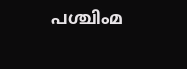പശ്ചിംമ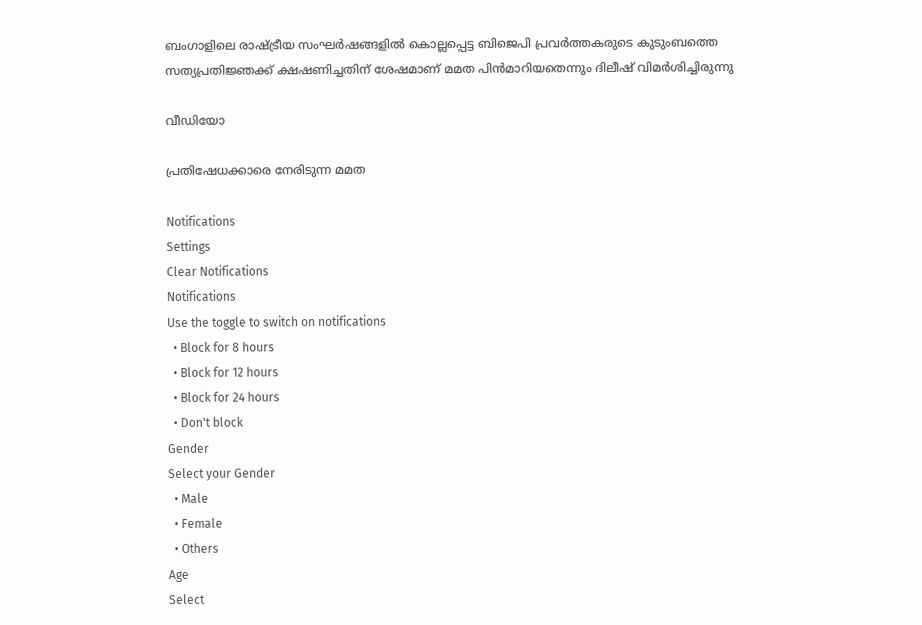ബംഗാളിലെ രാഷ്ട്രീയ സംഘര്‍ഷങ്ങളില്‍ കൊല്ലപ്പെട്ട ബിജെപി പ്രവര്‍ത്തകരുടെ കുടുംബത്തെ സത്യപ്രതിജ്ഞക്ക് ക്ഷഷണിച്ചതിന് ശേഷമാണ് മമത പിന്‍മാറിയതെന്നും ദിലീഷ് വിമര്‍ശിച്ചിരുന്നു

വീഡിയോ

പ്രതിഷേധക്കാരെ നേരിടുന്ന മമത

Notifications
Settings
Clear Notifications
Notifications
Use the toggle to switch on notifications
  • Block for 8 hours
  • Block for 12 hours
  • Block for 24 hours
  • Don't block
Gender
Select your Gender
  • Male
  • Female
  • Others
Age
Select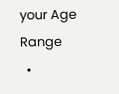your Age Range
  •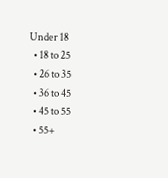Under 18
  • 18 to 25
  • 26 to 35
  • 36 to 45
  • 45 to 55
  • 55+